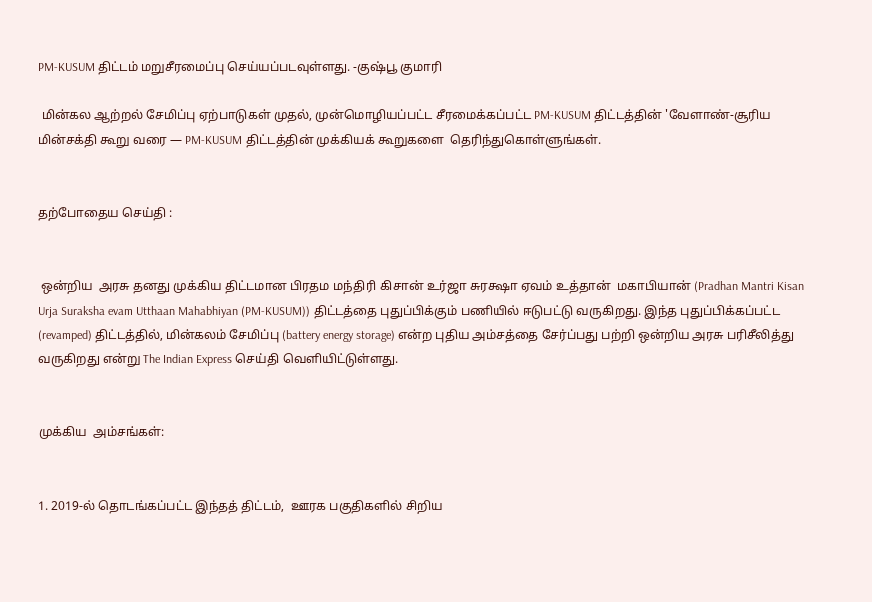PM-KUSUM திட்டம் மறுசீரமைப்பு செய்யப்படவுள்ளது. -குஷ்பூ குமாரி

 மின்கல ஆற்றல் சேமிப்பு ஏற்பாடுகள் முதல், முன்மொழியப்பட்ட சீரமைக்கப்பட்ட PM-KUSUM திட்டத்தின் 'வேளாண்-சூரிய மின்சக்தி கூறு வரை — PM-KUSUM திட்டத்தின் முக்கியக் கூறுகளை  தெரிந்துகொள்ளுங்கள்.


தற்போதைய செய்தி :


 ஒன்றிய  அரசு தனது முக்கிய திட்டமான பிரதம மந்திரி கிசான் உர்ஜா சுரக்ஷா ஏவம் உத்தான்  மகாபியான் (Pradhan Mantri Kisan Urja Suraksha evam Utthaan Mahabhiyan (PM-KUSUM)) திட்டத்தை புதுப்பிக்கும் பணியில் ஈடுபட்டு வருகிறது. இந்த புதுப்பிக்கப்பட்ட (revamped) திட்டத்தில், மின்கலம் சேமிப்பு (battery energy storage) என்ற புதிய அம்சத்தை சேர்ப்பது பற்றி ஒன்றிய அரசு பரிசீலித்து வருகிறது என்று The Indian Express செய்தி வெளியிட்டுள்ளது.


முக்கிய  அம்சங்கள்:


1. 2019-ல் தொடங்கப்பட்ட இந்தத் திட்டம்,  ஊரக பகுதிகளில் சிறிய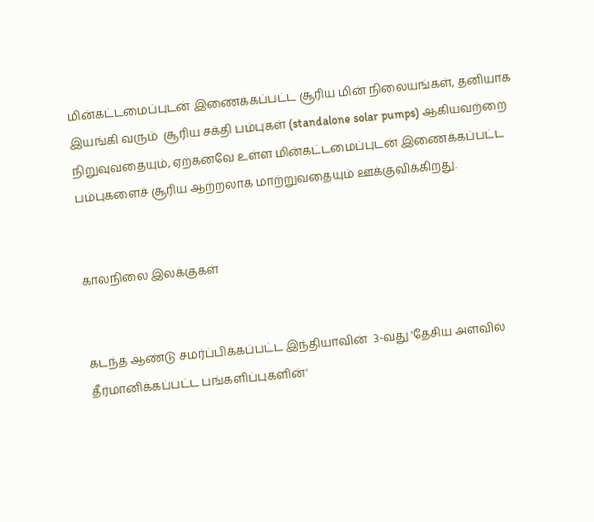மின்கட்டமைப்புடன் இணைக்கப்பட்ட சூரிய மின் நிலையங்கள், தனியாக  இயங்கி வரும்  சூரிய சக்தி பம்புகள் (standalone solar pumps) ஆகியவற்றை நிறுவுவதையும், ஏற்கனவே உள்ள மின்கட்டமைப்புடன் இணைக்கப்பட்ட பம்புகளைச் சூரிய ஆற்றலாக மாற்றுவதையும் ஊக்குவிக்கிறது.


காலநிலை இலக்குகள்


கடந்த ஆண்டு சமர்ப்பிக்கப்பட்ட இந்தியாவின்  3-வது 'தேசிய அளவில் தீர்மானிக்கப்பட்ட பங்களிப்புகளின்'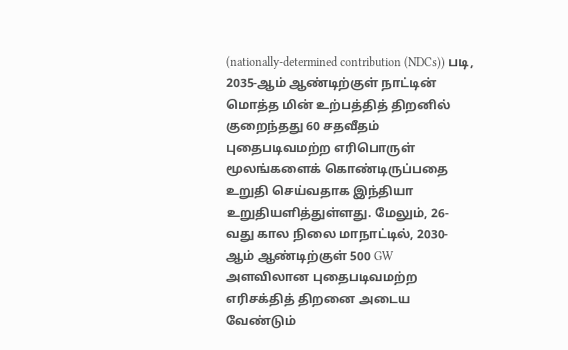(nationally-determined contribution (NDCs)) படி, 2035-ஆம் ஆண்டிற்குள் நாட்டின் மொத்த மின் உற்பத்தித் திறனில் குறைந்தது 60 சதவீதம் புதைபடிவமற்ற எரிபொருள் மூலங்களைக் கொண்டிருப்பதை உறுதி செய்வதாக இந்தியா உறுதியளித்துள்ளது. மேலும், 26-வது கால நிலை மாநாட்டில், 2030-ஆம் ஆண்டிற்குள் 500 GW அளவிலான புதைபடிவமற்ற எரிசக்தித் திறனை அடைய வேண்டும்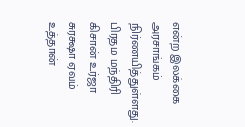என்ற இலக்கை அரசாங்கம் நிர்ணயித்துள்ளது. பிரதம மந்திரி கிசான் உர்ஜா சுரக்ஷா ஏவம் உத்தான்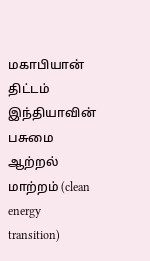மகாபியான் திட்டம் இந்தியாவின் பசுமை ஆற்றல் மாற்றம் (clean energy transition)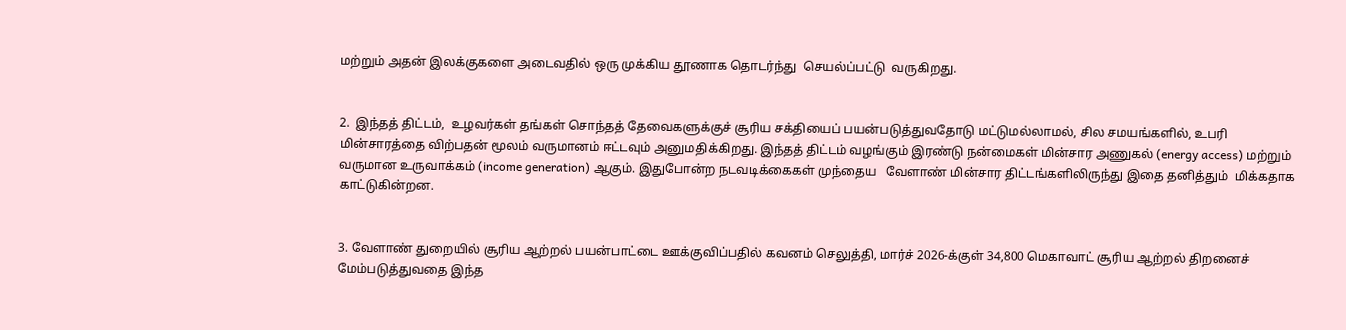மற்றும் அதன் இலக்குகளை அடைவதில் ஒரு முக்கிய தூணாக தொடர்ந்து  செயல்ப்பட்டு  வருகிறது.


2.  இந்தத் திட்டம்,  உழவர்கள் தங்கள் சொந்தத் தேவைகளுக்குச் சூரிய சக்தியைப் பயன்படுத்துவதோடு மட்டுமல்லாமல், சில சமயங்களில், உபரி மின்சாரத்தை விற்பதன் மூலம் வருமானம் ஈட்டவும் அனுமதிக்கிறது. இந்தத் திட்டம் வழங்கும் இரண்டு நன்மைகள் மின்சார அணுகல் (energy access) மற்றும் வருமான உருவாக்கம் (income generation) ஆகும். இதுபோன்ற நடவடிக்கைகள் முந்தைய   வேளாண் மின்சார திட்டங்களிலிருந்து இதை தனித்தும்  மிக்கதாக  காட்டுகின்றன.


3. வேளாண் துறையில் சூரிய ஆற்றல் பயன்பாட்டை ஊக்குவிப்பதில் கவனம் செலுத்தி, மார்ச் 2026-க்குள் 34,800 மெகாவாட் சூரிய ஆற்றல் திறனைச்   மேம்படுத்துவதை இந்த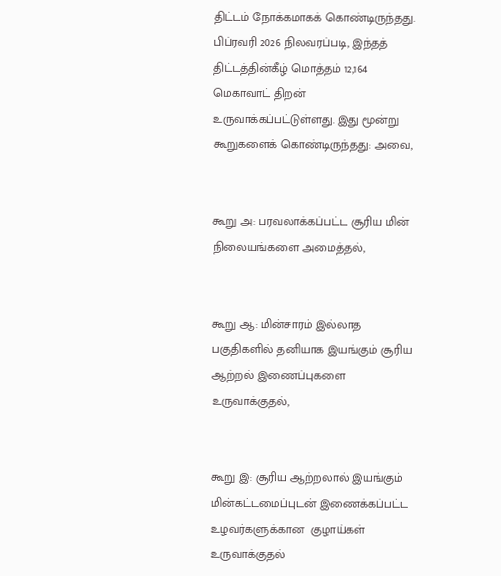திட்டம் நோக்கமாகக் கொண்டிருந்தது. பிப்ரவரி 2026 நிலவரப்படி, இந்தத் திட்டத்தின்கீழ் மொத்தம் 12,164 மெகாவாட் திறன்  உருவாக்கப்பட்டுள்ளது. இது மூன்று கூறுகளைக் கொண்டிருந்தது: அவை,


கூறு அ: பரவலாக்கப்பட்ட சூரிய மின் நிலையங்களை அமைத்தல்,


கூறு ஆ: மின்சாரம் இல்லாத பகுதிகளில் தனியாக இயங்கும் சூரிய ஆற்றல் இணைப்புகளை உருவாக்குதல்,


கூறு இ: சூரிய ஆற்றலால் இயங்கும் மின்கட்டமைப்புடன் இணைக்கப்பட்ட உழவர்களுக்கான  குழாய்கள் உருவாக்குதல்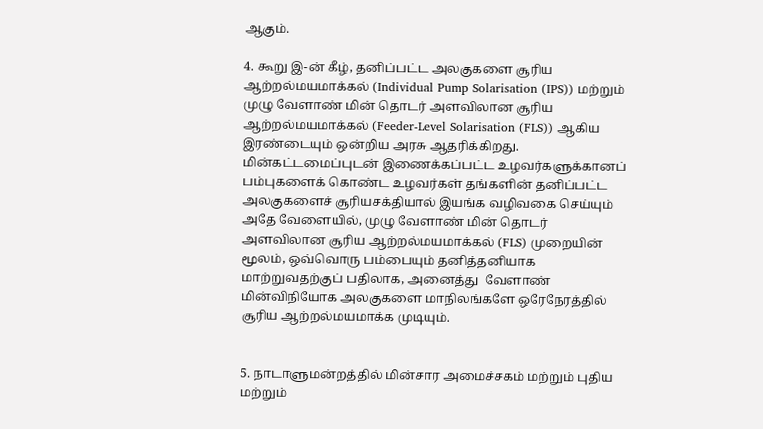ஆகும்.

4. கூறு இ-ன் கீழ், தனிப்பட்ட அலகுகளை சூரிய ஆற்றல்மயமாக்கல் (Individual Pump Solarisation (IPS)) மற்றும் முழு வேளாண் மின் தொடர் அளவிலான சூரிய ஆற்றல்மயமாக்கல் (Feeder-Level Solarisation (FLS)) ஆகிய இரண்டையும் ஒன்றிய அரசு ஆதரிக்கிறது. மின்கட்டமைப்புடன் இணைக்கப்பட்ட உழவர்களுக்கானப் பம்புகளைக் கொண்ட உழவர்கள் தங்களின் தனிப்பட்ட அலகுகளைச் சூரியசக்தியால் இயங்க வழிவகை செய்யும் அதே வேளையில், முழு வேளாண் மின் தொடர் அளவிலான சூரிய ஆற்றல்மயமாக்கல் (FLS) முறையின் மூலம், ஒவ்வொரு பம்பையும் தனித்தனியாக மாற்றுவதற்குப் பதிலாக, அனைத்து  வேளாண் மின்விநியோக அலகுகளை மாநிலங்களே ஒரேநேரத்தில் சூரிய ஆற்றல்மயமாக்க முடியும்.


5. நாடாளுமன்றத்தில் மின்சார அமைச்சகம் மற்றும் புதிய மற்றும்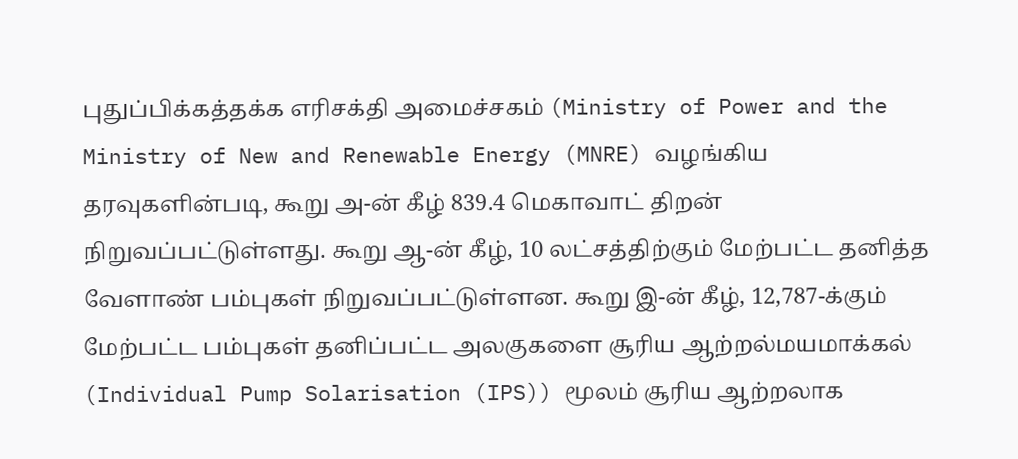புதுப்பிக்கத்தக்க எரிசக்தி அமைச்சகம் (Ministry of Power and the Ministry of New and Renewable Energy (MNRE) வழங்கிய தரவுகளின்படி, கூறு அ-ன் கீழ் 839.4 மெகாவாட் திறன் நிறுவப்பட்டுள்ளது. கூறு ஆ-ன் கீழ், 10 லட்சத்திற்கும் மேற்பட்ட தனித்த வேளாண் பம்புகள் நிறுவப்பட்டுள்ளன. கூறு இ-ன் கீழ், 12,787-க்கும் மேற்பட்ட பம்புகள் தனிப்பட்ட அலகுகளை சூரிய ஆற்றல்மயமாக்கல் (Individual Pump Solarisation (IPS)) மூலம் சூரிய ஆற்றலாக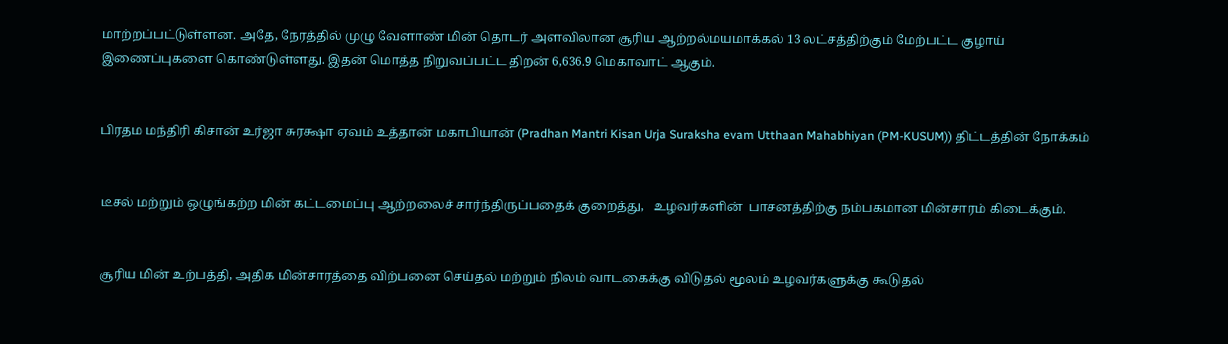மாற்றப்பட்டுள்ளன. அதே, நேரத்தில் முழு வேளாண் மின் தொடர் அளவிலான சூரிய ஆற்றல்மயமாக்கல் 13 லட்சத்திற்கும் மேற்பட்ட குழாய் இணைப்புகளை கொண்டுள்ளது. இதன் மொத்த நிறுவப்பட்ட திறன் 6,636.9 மெகாவாட் ஆகும்.


பிரதம மந்திரி கிசான் உர்ஜா சுரக்ஷா ஏவம் உத்தான் மகாபியான் (Pradhan Mantri Kisan Urja Suraksha evam Utthaan Mahabhiyan (PM-KUSUM)) திட்டத்தின் நோக்கம்


டீசல் மற்றும் ஒழுங்கற்ற மின் கட்டமைப்பு ஆற்றலைச் சார்ந்திருப்பதைக் குறைத்து,   உழவர்களின்  பாசனத்திற்கு நம்பகமான மின்சாரம் கிடைக்கும்.


சூரிய மின் உற்பத்தி, அதிக மின்சாரத்தை விற்பனை செய்தல் மற்றும் நிலம் வாடகைக்கு விடுதல் மூலம் உழவர்களுக்கு கூடுதல்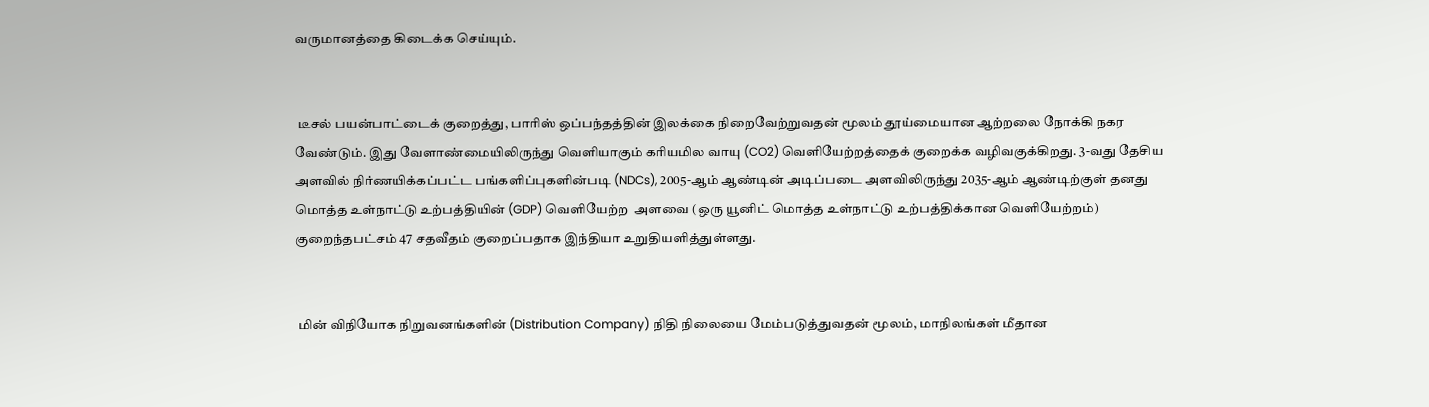வருமானத்தை கிடைக்க செய்யும்.


 டீசல் பயன்பாட்டைக் குறைத்து, பாரிஸ் ஒப்பந்தத்தின் இலக்கை நிறைவேற்றுவதன் மூலம் தூய்மையான ஆற்றலை நோக்கி நகர வேண்டும். இது வேளாண்மையிலிருந்து வெளியாகும் கரியமில வாயு (CO2) வெளியேற்றத்தைக் குறைக்க வழிவகுக்கிறது. 3-வது தேசிய அளவில் நிர்ணயிக்கப்பட்ட பங்களிப்புகளின்படி (NDCs), 2005-ஆம் ஆண்டின் அடிப்படை அளவிலிருந்து 2035-ஆம் ஆண்டிற்குள் தனது மொத்த உள்நாட்டு உற்பத்தியின் (GDP) வெளியேற்ற  அளவை (ஒரு யூனிட் மொத்த உள்நாட்டு உற்பத்திக்கான வெளியேற்றம்) குறைந்தபட்சம் 47 சதவீதம் குறைப்பதாக இந்தியா உறுதியளித்துள்ளது.


 மின் விநியோக நிறுவனங்களின் (Distribution Company) நிதி நிலையை மேம்படுத்துவதன் மூலம், மாநிலங்கள் மீதான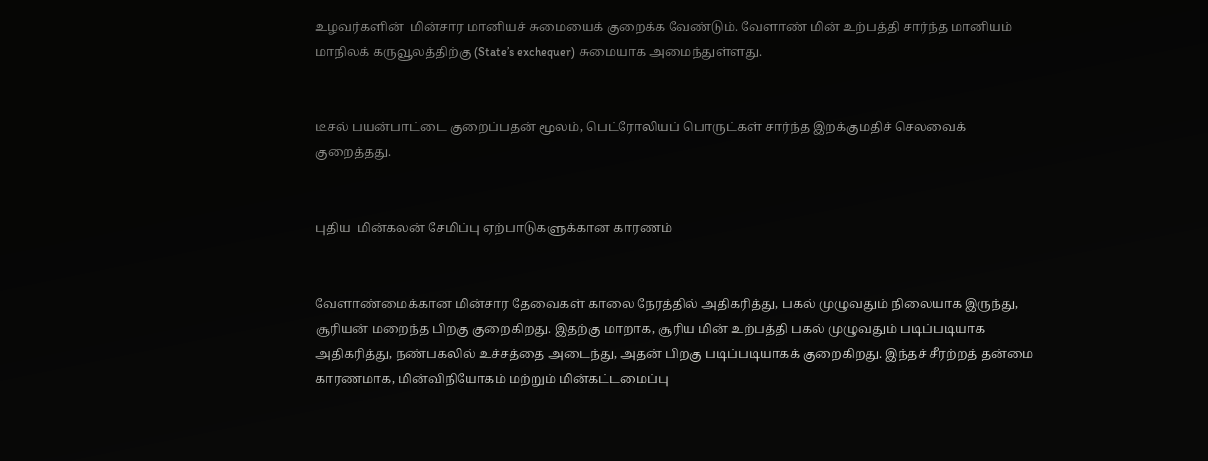உழவர்களின்  மின்சார மானியச் சுமையைக் குறைக்க வேண்டும். வேளாண் மின் உற்பத்தி சார்ந்த மானியம் மாநிலக் கருவூலத்திற்கு (State’s exchequer) சுமையாக அமைந்துள்ளது.


டீசல் பயன்பாட்டை குறைப்பதன் மூலம், பெட்ரோலியப் பொருட்கள் சார்ந்த இறக்குமதிச் செலவைக் குறைத்தது.


புதிய  மின்கலன் சேமிப்பு ஏற்பாடுகளுக்கான காரணம்


வேளாண்மைக்கான மின்சார தேவைகள் காலை நேரத்தில் அதிகரித்து, பகல் முழுவதும் நிலையாக இருந்து, சூரியன் மறைந்த பிறகு குறைகிறது. இதற்கு மாறாக, சூரிய மின் உற்பத்தி பகல் முழுவதும் படிப்படியாக அதிகரித்து, நண்பகலில் உச்சத்தை அடைந்து, அதன் பிறகு படிப்படியாகக் குறைகிறது. இந்தச் சீரற்றத் தன்மை காரணமாக, மின்விநியோகம் மற்றும் மின்கட்டமைப்பு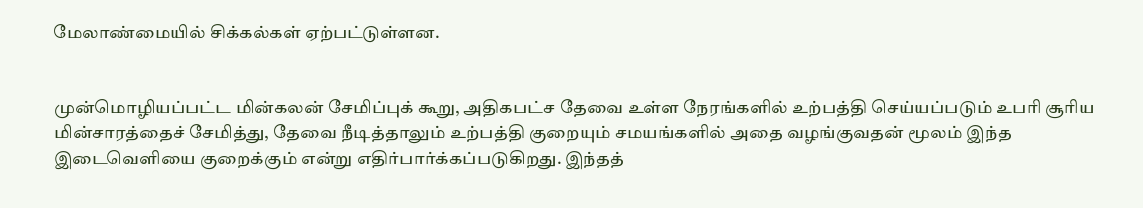மேலாண்மையில் சிக்கல்கள் ஏற்பட்டுள்ளன.


முன்மொழியப்பட்ட மின்கலன் சேமிப்புக் கூறு, அதிகபட்ச தேவை உள்ள நேரங்களில் உற்பத்தி செய்யப்படும் உபரி சூரிய மின்சாரத்தைச் சேமித்து, தேவை நீடித்தாலும் உற்பத்தி குறையும் சமயங்களில் அதை வழங்குவதன் மூலம் இந்த இடைவெளியை குறைக்கும் என்று எதிர்பார்க்கப்படுகிறது. இந்தத்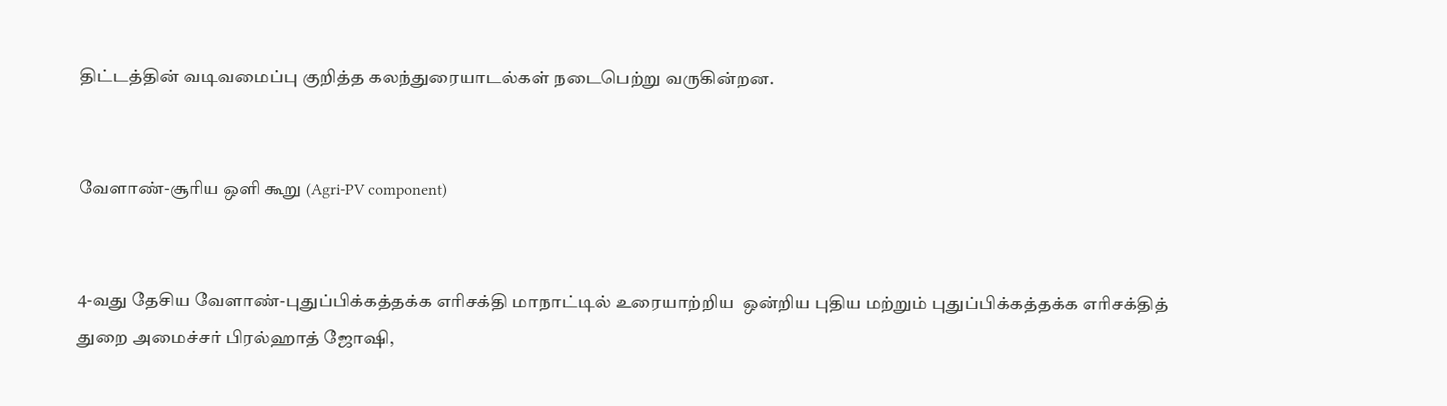திட்டத்தின் வடிவமைப்பு குறித்த கலந்துரையாடல்கள் நடைபெற்று வருகின்றன.


வேளாண்-சூரிய ஒளி கூறு (Agri-PV component)


4-வது தேசிய வேளாண்-புதுப்பிக்கத்தக்க எரிசக்தி மாநாட்டில் உரையாற்றிய  ஒன்றிய புதிய மற்றும் புதுப்பிக்கத்தக்க எரிசக்தித் துறை அமைச்சர் பிரல்ஹாத் ஜோஷி,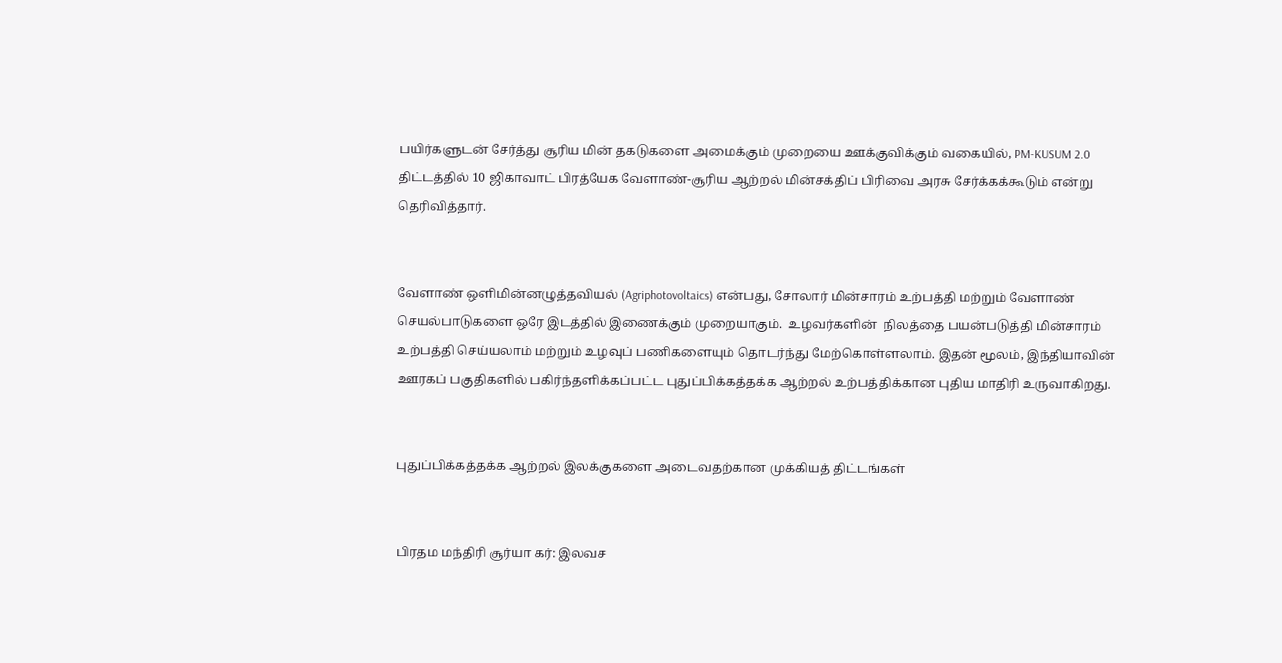பயிர்களுடன் சேர்த்து சூரிய மின் தகடுகளை அமைக்கும் முறையை ஊக்குவிக்கும் வகையில், PM-KUSUM 2.0 திட்டத்தில் 10 ஜிகாவாட் பிரத்யேக வேளாண்-சூரிய ஆற்றல் மின்சக்திப் பிரிவை அரசு சேர்க்கக்கூடும் என்று தெரிவித்தார்.


வேளாண் ஒளிமின்னழுத்தவியல் (Agriphotovoltaics) என்பது, சோலார் மின்சாரம் உற்பத்தி மற்றும் வேளாண் செயல்பாடுகளை ஒரே இடத்தில் இணைக்கும் முறையாகும்.  உழவர்களின்  நிலத்தை பயன்படுத்தி மின்சாரம் உற்பத்தி செய்யலாம் மற்றும் உழவுப் பணிகளையும் தொடர்ந்து மேற்கொள்ளலாம். இதன் மூலம், இந்தியாவின் ஊரகப் பகுதிகளில் பகிர்ந்தளிக்கப்பட்ட புதுப்பிக்கத்தக்க ஆற்றல் உற்பத்திக்கான புதிய மாதிரி உருவாகிறது.


புதுப்பிக்கத்தக்க ஆற்றல் இலக்குகளை அடைவதற்கான முக்கியத் திட்டங்கள்


பிரதம மந்திரி சூர்யா கர்: இலவச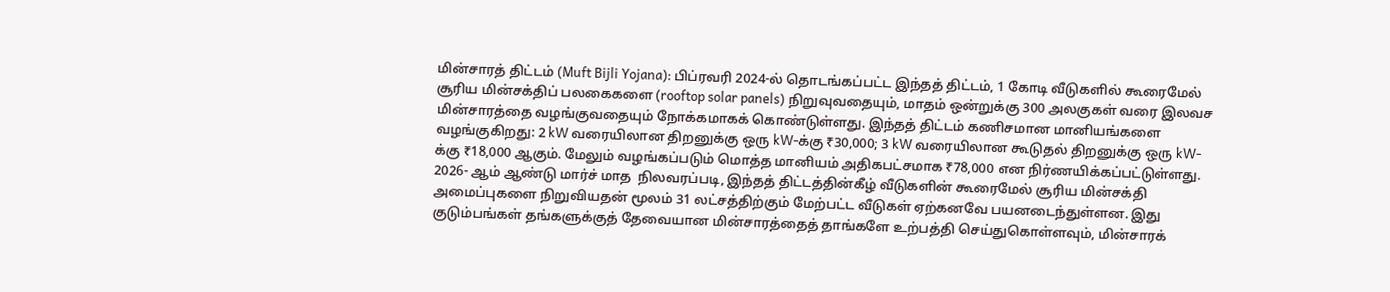மின்சாரத் திட்டம் (Muft Bijli Yojana): பிப்ரவரி 2024-ல் தொடங்கப்பட்ட இந்தத் திட்டம், 1 கோடி வீடுகளில் கூரைமேல் சூரிய மின்சக்திப் பலகைகளை (rooftop solar panels) நிறுவுவதையும், மாதம் ஒன்றுக்கு 300 அலகுகள் வரை இலவச மின்சாரத்தை வழங்குவதையும் நோக்கமாகக் கொண்டுள்ளது. இந்தத் திட்டம் கணிசமான மானியங்களை வழங்குகிறது: 2 kW வரையிலான திறனுக்கு ஒரு kW-க்கு ₹30,000; 3 kW வரையிலான கூடுதல் திறனுக்கு ஒரு kW-க்கு ₹18,000 ஆகும். மேலும் வழங்கப்படும் மொத்த மானியம் அதிகபட்சமாக ₹78,000 என நிர்ணயிக்கப்பட்டுள்ளது. 2026- ஆம் ஆண்டு மார்ச் மாத  நிலவரப்படி, இந்தத் திட்டத்தின்கீழ் வீடுகளின் கூரைமேல் சூரிய மின்சக்தி அமைப்புகளை நிறுவியதன் மூலம் 31 லட்சத்திற்கும் மேற்பட்ட வீடுகள் ஏற்கனவே பயனடைந்துள்ளன. இது குடும்பங்கள் தங்களுக்குத் தேவையான மின்சாரத்தைத் தாங்களே உற்பத்தி செய்துகொள்ளவும், மின்சாரக்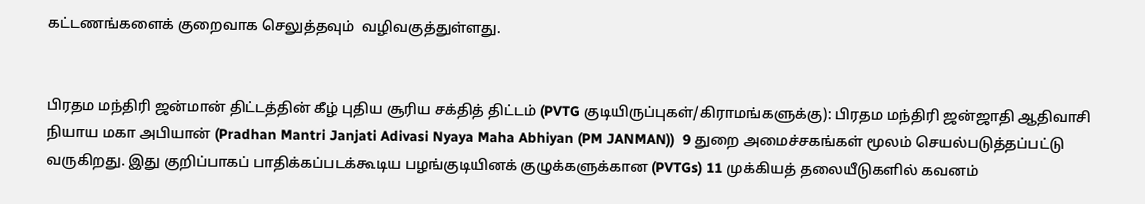கட்டணங்களைக் குறைவாக செலுத்தவும்  வழிவகுத்துள்ளது.


பிரதம மந்திரி ஜன்மான் திட்டத்தின் கீழ் புதிய சூரிய சக்தித் திட்டம் (PVTG குடியிருப்புகள்/கிராமங்களுக்கு): பிரதம மந்திரி ஜன்ஜாதி ஆதிவாசி நியாய மகா அபியான் (Pradhan Mantri Janjati Adivasi Nyaya Maha Abhiyan (PM JANMAN))  9 துறை அமைச்சகங்கள் மூலம் செயல்படுத்தப்பட்டு வருகிறது. இது குறிப்பாகப் பாதிக்கப்படக்கூடிய பழங்குடியினக் குழுக்களுக்கான (PVTGs) 11 முக்கியத் தலையீடுகளில் கவனம்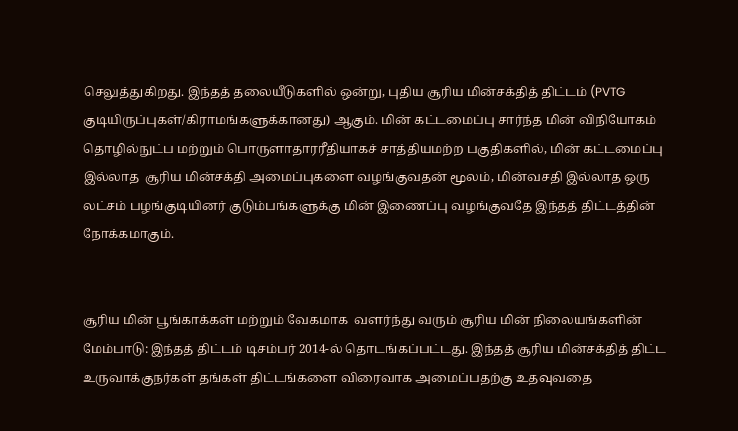செலுத்துகிறது. இந்தத் தலையீடுகளில் ஒன்று, புதிய சூரிய மின்சக்தித் திட்டம் (PVTG குடியிருப்புகள்/கிராமங்களுக்கானது) ஆகும். மின் கட்டமைப்பு சார்ந்த மின் விநியோகம் தொழில்நுட்ப மற்றும் பொருளாதாரரீதியாகச் சாத்தியமற்ற பகுதிகளில், மின் கட்டமைப்பு  இல்லாத  சூரிய மின்சக்தி அமைப்புகளை வழங்குவதன் மூலம், மின்வசதி இல்லாத ஒரு லட்சம் பழங்குடியினர் குடும்பங்களுக்கு மின் இணைப்பு வழங்குவதே இந்தத் திட்டத்தின் நோக்கமாகும்.


சூரிய மின் பூங்காக்கள் மற்றும் வேகமாக  வளர்ந்து வரும் சூரிய மின் நிலையங்களின் மேம்பாடு: இந்தத் திட்டம் டிசம்பர் 2014-ல் தொடங்கப்பட்டது. இந்தத் சூரிய மின்சக்தித் திட்ட உருவாக்குநர்கள் தங்கள் திட்டங்களை விரைவாக அமைப்பதற்கு உதவுவதை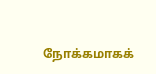நோக்கமாகக்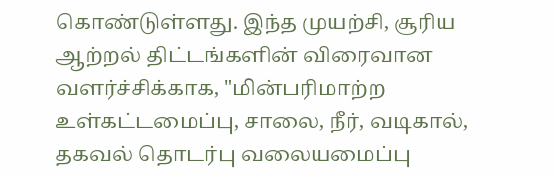கொண்டுள்ளது. இந்த முயற்சி, சூரிய ஆற்றல் திட்டங்களின் விரைவான வளர்ச்சிக்காக, "மின்பரிமாற்ற உள்கட்டமைப்பு, சாலை, நீர், வடிகால், தகவல் தொடர்பு வலையமைப்பு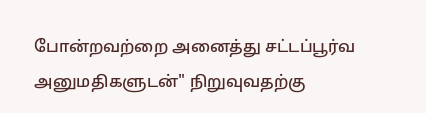போன்றவற்றை அனைத்து சட்டப்பூர்வ அனுமதிகளுடன்" நிறுவுவதற்கு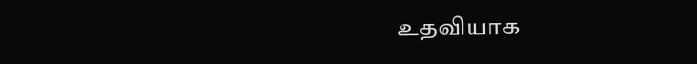உதவியாக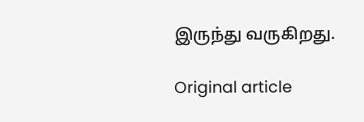இருந்து வருகிறது.

Original article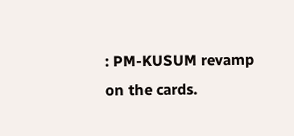: PM-KUSUM revamp on the cards.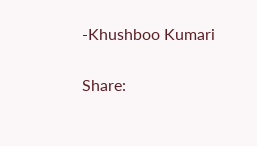-Khushboo Kumari

Share: